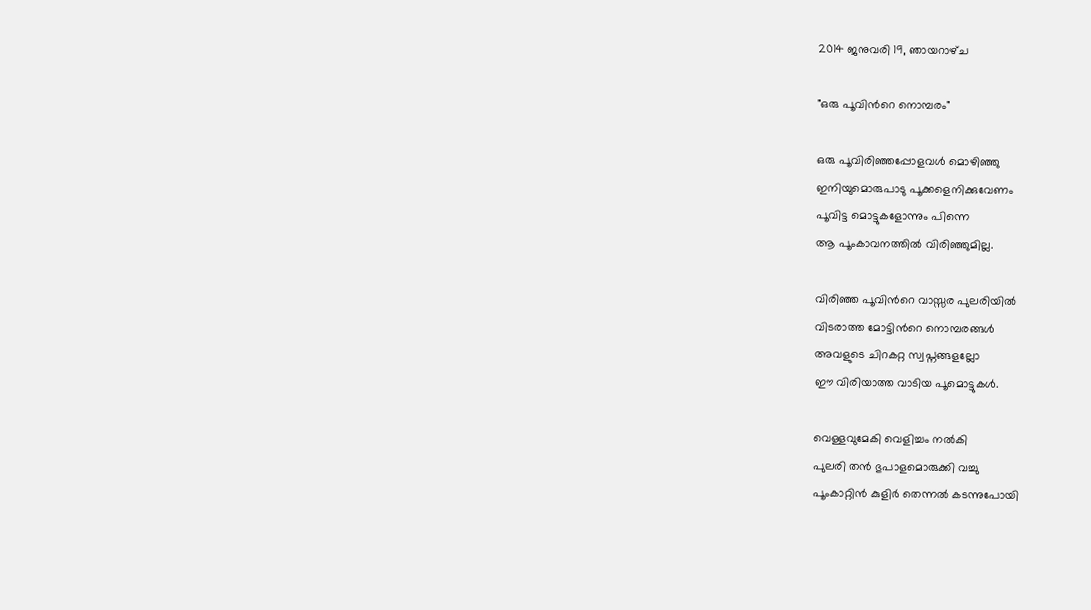2014 ജനുവരി 19, ഞായറാഴ്‌ച

"ഒരു പൂവിന്‍റെ നൊമ്പരം"

ഒരു പൂവിരിഞ്ഞപ്പോളവള്‍ മൊഴിഞ്ഞു
ഇനിയുമൊരുപാടു പൂക്കളെനിക്കുവേണം
പൂവിട്ട മൊട്ടുകളോന്നും പിന്നെ
ആ പൂംകാവനത്തില്‍ വിരിഞ്ഞുമില്ല.

വിരിഞ്ഞ പൂവിന്‍റെ വാസ്സര പുലരിയില്‍
വിടരാത്ത മോട്ടിന്‍റെ നൊമ്പരങ്ങള്‍
അവളുടെ ചിറകറ്റ സ്വപ്നങ്ങളല്ലോ
ഈ വിരിയാത്ത വാടിയ പൂമൊട്ടുകള്‍.

വെള്ളവുമേകി വെളിച്ചം നല്‍കി
പുലരി തന്‍ ഭുപാളമൊരുക്കി വച്ചു
പൂംകാറ്റിന്‍ കുളിര്‍ തെന്നല്‍ കടന്നുപോയി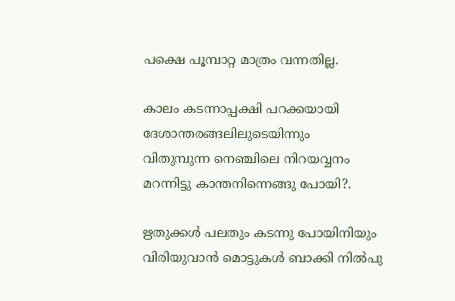പക്ഷെ പൂമ്പാറ്റ മാത്രം വന്നതില്ല.

കാലം കടന്നാപ്പക്ഷി പറക്കയായി
ദേശാന്തരങ്ങലിലുടെയിന്നും
വിതുമ്പുന്ന നെഞ്ചിലെ നിറയവ്വനം
മറന്നിട്ടു കാന്തനിന്നെങ്ങു പോയി?.

ഋതുക്കള്‍ പലതും കടന്നു പോയിനിയും
വിരിയുവാന്‍ മൊട്ടുകള്‍ ബാക്കി നില്‍പു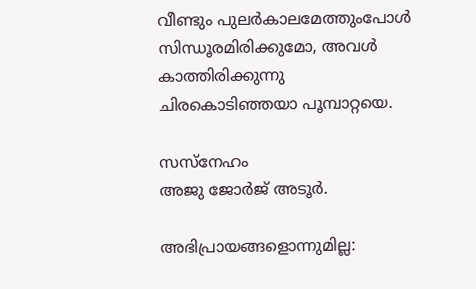വീണ്ടും പുലര്‍കാലമേത്തുംപോള്‍
സിന്ധൂരമിരിക്കുമോ, അവള്‍ കാത്തിരിക്കുന്നു
ചിരകൊടിഞ്ഞയാ പൂമ്പാറ്റയെ.

സസ്നേഹം
അജു ജോര്‍ജ് അടൂര്‍.

അഭിപ്രായങ്ങളൊന്നുമില്ല: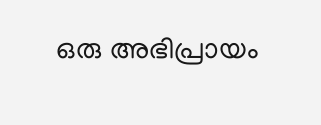ഒരു അഭിപ്രായം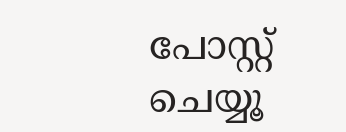പോസ്റ്റ് ചെയ്യൂ